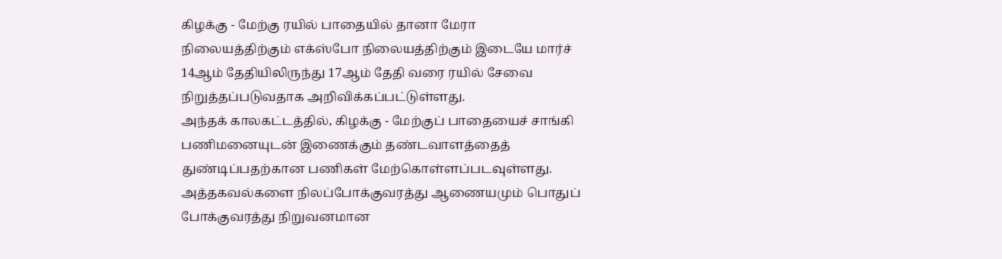கிழக்கு - மேற்கு ரயில் பாதையில் தானா மேரா நிலையத்திற்கும் எக்ஸ்போ நிலையத்திற்கும் இடையே மார்ச் 14ஆம் தேதியிலிருந்து 17ஆம் தேதி வரை ரயில் சேவை நிறுத்தப்படுவதாக அறிவிக்கப்பட்டுள்ளது.
அந்தக் காலகட்டத்தில், கிழக்கு - மேற்குப் பாதையைச் சாங்கி பணிமனையுடன் இணைக்கும் தண்டவாளத்தைத் துண்டிப்பதற்கான பணிகள் மேற்கொள்ளப்படவுள்ளது.
அத்தகவல்களை நிலப்போக்குவரத்து ஆணையமும் பொதுப் போக்குவரத்து நிறுவனமான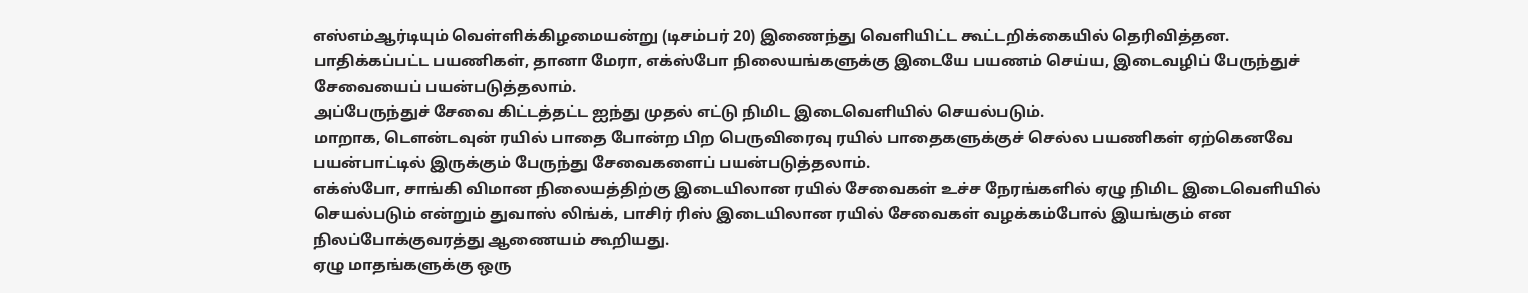எஸ்எம்ஆர்டியும் வெள்ளிக்கிழமையன்று (டிசம்பர் 20) இணைந்து வெளியிட்ட கூட்டறிக்கையில் தெரிவித்தன.
பாதிக்கப்பட்ட பயணிகள், தானா மேரா, எக்ஸ்போ நிலையங்களுக்கு இடையே பயணம் செய்ய, இடைவழிப் பேருந்துச் சேவையைப் பயன்படுத்தலாம்.
அப்பேருந்துச் சேவை கிட்டத்தட்ட ஐந்து முதல் எட்டு நிமிட இடைவெளியில் செயல்படும்.
மாறாக, டௌன்டவுன் ரயில் பாதை போன்ற பிற பெருவிரைவு ரயில் பாதைகளுக்குச் செல்ல பயணிகள் ஏற்கெனவே பயன்பாட்டில் இருக்கும் பேருந்து சேவைகளைப் பயன்படுத்தலாம்.
எக்ஸ்போ, சாங்கி விமான நிலையத்திற்கு இடையிலான ரயில் சேவைகள் உச்ச நேரங்களில் ஏழு நிமிட இடைவெளியில் செயல்படும் என்றும் துவாஸ் லிங்க், பாசிர் ரிஸ் இடையிலான ரயில் சேவைகள் வழக்கம்போல் இயங்கும் என நிலப்போக்குவரத்து ஆணையம் கூறியது.
ஏழு மாதங்களுக்கு ஒரு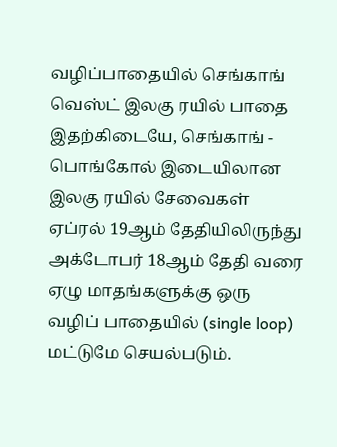வழிப்பாதையில் செங்காங் வெஸ்ட் இலகு ரயில் பாதை
இதற்கிடையே, செங்காங் - பொங்கோல் இடையிலான இலகு ரயில் சேவைகள் ஏப்ரல் 19ஆம் தேதியிலிருந்து அக்டோபர் 18ஆம் தேதி வரை ஏழு மாதங்களுக்கு ஒரு வழிப் பாதையில் (single loop) மட்டுமே செயல்படும்.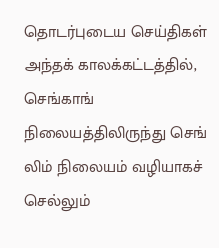தொடர்புடைய செய்திகள்
அந்தக் காலக்கட்டத்தில், செங்காங் நிலையத்திலிருந்து செங் லிம் நிலையம் வழியாகச் செல்லும்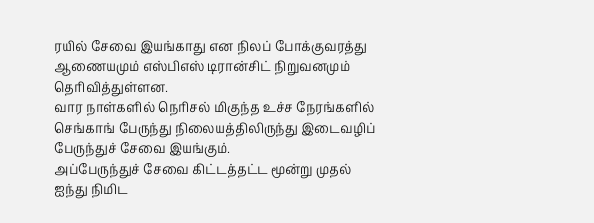ரயில் சேவை இயங்காது என நிலப் போக்குவரத்து ஆணையமும் எஸ்பிஎஸ் டிரான்சிட் நிறுவனமும் தெரிவித்துள்ளன.
வார நாள்களில் நெரிசல் மிகுந்த உச்ச நேரங்களில் செங்காங் பேருந்து நிலையத்திலிருந்து இடைவழிப் பேருந்துச் சேவை இயங்கும்.
அப்பேருந்துச் சேவை கிட்டத்தட்ட மூன்று முதல் ஐந்து நிமிட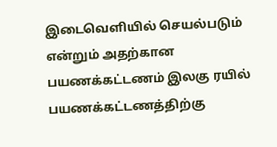இடைவெளியில் செயல்படும் என்றும் அதற்கான பயணக்கட்டணம் இலகு ரயில் பயணக்கட்டணத்திற்கு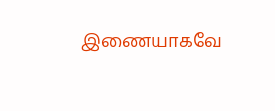இணையாகவே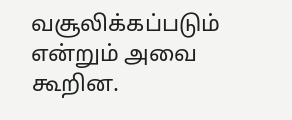வசூலிக்கப்படும் என்றும் அவை கூறின.